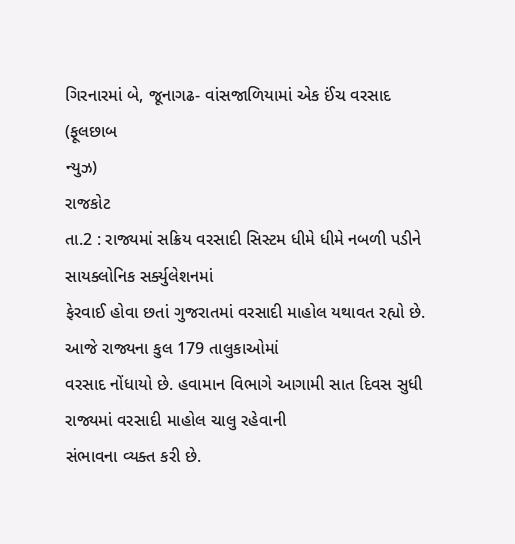ગિરનારમાં બે, જૂનાગઢ- વાંસજાળિયામાં એક ઈંચ વરસાદ
(ફૂલછાબ
ન્યુઝ)
રાજકોટ
તા.2 : રાજ્યમાં સક્રિય વરસાદી સિસ્ટમ ધીમે ધીમે નબળી પડીને સાયક્લોનિક સર્ક્યુલેશનમાં
ફેરવાઈ હોવા છતાં ગુજરાતમાં વરસાદી માહોલ યથાવત રહ્યો છે. આજે રાજ્યના કુલ 179 તાલુકાઓમાં
વરસાદ નોંધાયો છે. હવામાન વિભાગે આગામી સાત દિવસ સુધી રાજ્યમાં વરસાદી માહોલ ચાલુ રહેવાની
સંભાવના વ્યક્ત કરી છે.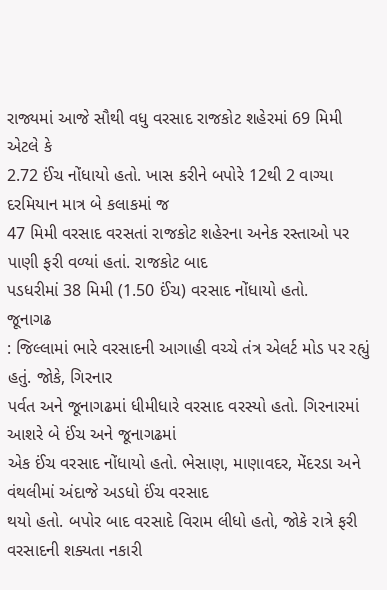રાજ્યમાં આજે સૌથી વધુ વરસાદ રાજકોટ શહેરમાં 69 મિમી એટલે કે
2.72 ઈંચ નોંધાયો હતો. ખાસ કરીને બપોરે 12થી 2 વાગ્યા દરમિયાન માત્ર બે કલાકમાં જ
47 મિમી વરસાદ વરસતાં રાજકોટ શહેરના અનેક રસ્તાઓ પર પાણી ફરી વળ્યાં હતાં. રાજકોટ બાદ
પડધરીમાં 38 મિમી (1.50 ઈંચ) વરસાદ નોંધાયો હતો.
જૂનાગઢ
: જિલ્લામાં ભારે વરસાદની આગાહી વચ્ચે તંત્ર એલર્ટ મોડ પર રહ્યું હતું. જોકે, ગિરનાર
પર્વત અને જૂનાગઢમાં ધીમીધારે વરસાદ વરસ્યો હતો. ગિરનારમાં આશરે બે ઈંચ અને જૂનાગઢમાં
એક ઈંચ વરસાદ નોંધાયો હતો. ભેસાણ, માણાવદર, મેંદરડા અને વંથલીમાં અંદાજે અડધો ઈંચ વરસાદ
થયો હતો. બપોર બાદ વરસાદે વિરામ લીધો હતો, જોકે રાત્રે ફરી વરસાદની શક્યતા નકારી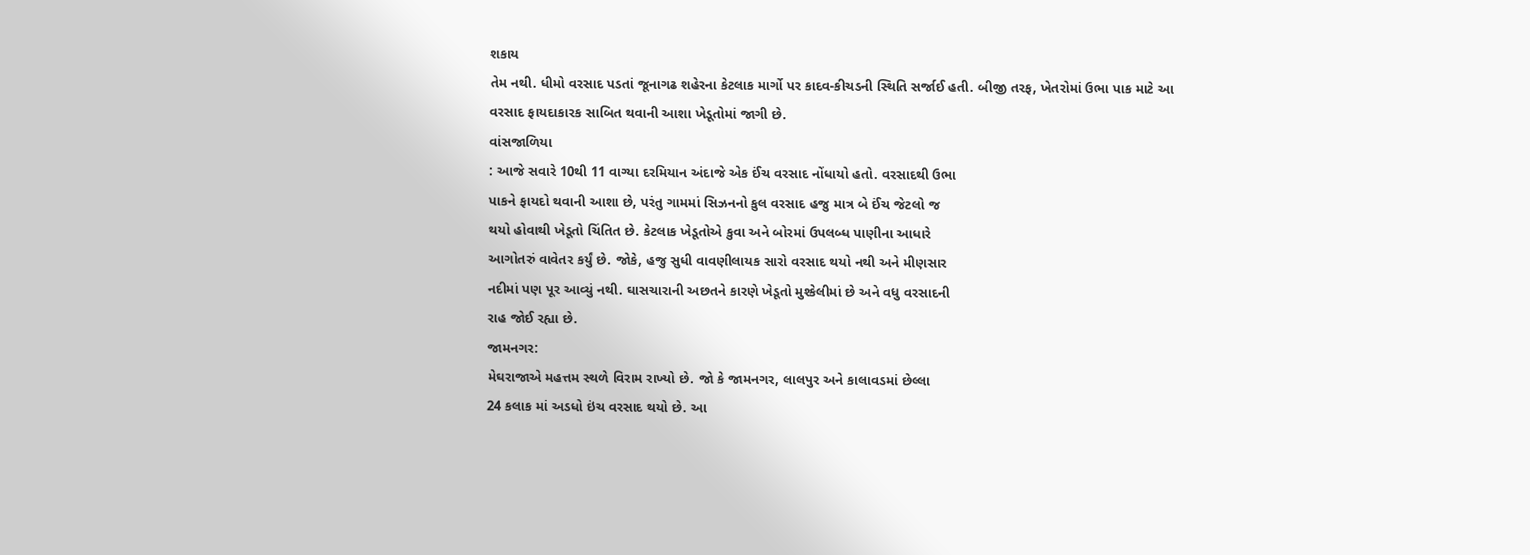શકાય
તેમ નથી. ધીમો વરસાદ પડતાં જૂનાગઢ શહેરના કેટલાક માર્ગો પર કાદવ-કીચડની સ્થિતિ સર્જાઈ હતી. બીજી તરફ, ખેતરોમાં ઉભા પાક માટે આ
વરસાદ ફાયદાકારક સાબિત થવાની આશા ખેડૂતોમાં જાગી છે.
વાંસજાળિયા
: આજે સવારે 10થી 11 વાગ્યા દરમિયાન અંદાજે એક ઈંચ વરસાદ નોંધાયો હતો. વરસાદથી ઉભા
પાકને ફાયદો થવાની આશા છે, પરંતુ ગામમાં સિઝનનો કુલ વરસાદ હજુ માત્ર બે ઈંચ જેટલો જ
થયો હોવાથી ખેડૂતો ચિંતિત છે. કેટલાક ખેડૂતોએ કુવા અને બોરમાં ઉપલબ્ધ પાણીના આધારે
આગોતરું વાવેતર કર્યું છે. જોકે, હજુ સુધી વાવણીલાયક સારો વરસાદ થયો નથી અને મીણસાર
નદીમાં પણ પૂર આવ્યું નથી. ઘાસચારાની અછતને કારણે ખેડૂતો મુશ્કેલીમાં છે અને વધુ વરસાદની
રાહ જોઈ રહ્યા છે.
જામનગર:
મેઘરાજાએ મહત્તમ સ્થળે વિરામ રાખ્યો છે. જો કે જામનગર, લાલપુર અને કાલાવડમાં છેલ્લા
24 કલાક માં અડધો ઇંચ વરસાદ થયો છે. આ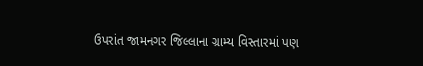ઉપરાંત જામનગર જિલ્લાના ગ્રામ્ય વિસ્તારમાં પણ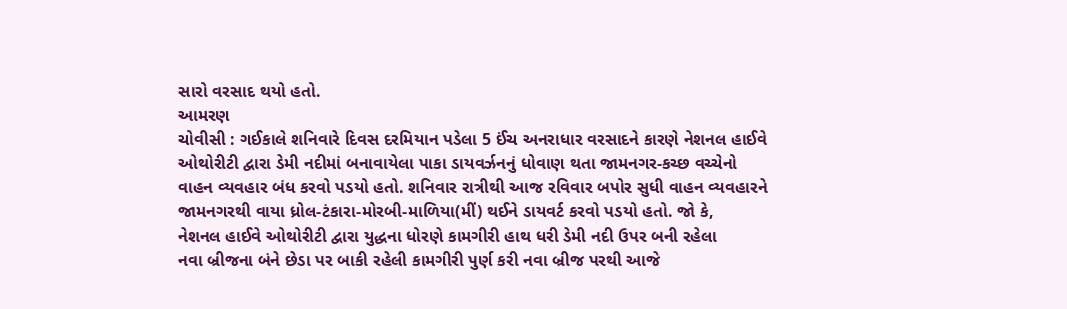સારો વરસાદ થયો હતો.
આમરણ
ચોવીસી : ગઈકાલે શનિવારે દિવસ દરમિયાન પડેલા 5 ઈંચ અનરાધાર વરસાદને કારણે નેશનલ હાઈવે
ઓથોરીટી દ્વારા ડેમી નદીમાં બનાવાયેલા પાકા ડાયવર્ઝનનું ધોવાણ થતા જામનગર-કચ્છ વચ્ચેનો
વાહન વ્યવહાર બંધ કરવો પડયો હતો. શનિવાર રાત્રીથી આજ રવિવાર બપોર સુધી વાહન વ્યવહારને
જામનગરથી વાયા ધ્રોલ-ટંકારા-મોરબી-માળિયા(મીં) થઈને ડાયવર્ટ કરવો પડયો હતો. જો કે,
નેશનલ હાઈવે ઓથોરીટી દ્વારા યુદ્ધના ધોરણે કામગીરી હાથ ધરી ડેમી નદી ઉપર બની રહેલા
નવા બ્રીજના બંને છેડા પર બાકી રહેલી કામગીરી પુર્ણ કરી નવા બ્રીજ પરથી આજે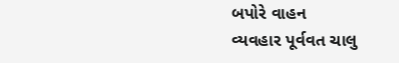બપોરે વાહન
વ્યવહાર પૂર્વવત ચાલુ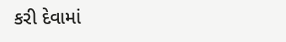કરી દેવામાં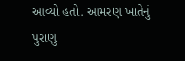આવ્યો હતો. આમરણ ખાતેનું પુરાણુ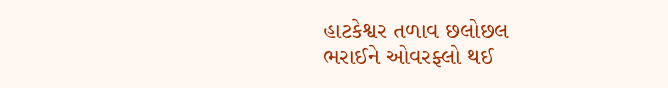હાટકેશ્વર તળાવ છલોછલ
ભરાઈને ઓવરફ્લો થઈ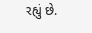રહ્યું છે.